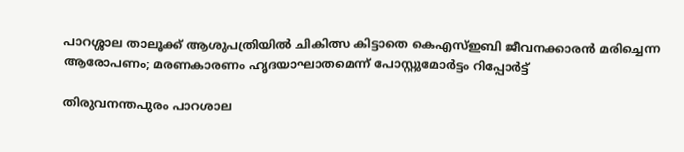പാറശ്ശാല താലൂക്ക് ആശുപത്രിയില്‍ ചികിത്സ കിട്ടാതെ കെഎസ്ഇബി ജീവനക്കാരൻ മരിച്ചെന്ന ആരോപണം; മരണകാരണം ഹൃദയാഘാതമെന്ന് പോസ്റ്റുമോർട്ടം റിപ്പോർട്ട്

തിരുവനന്തപുരം പാറശാല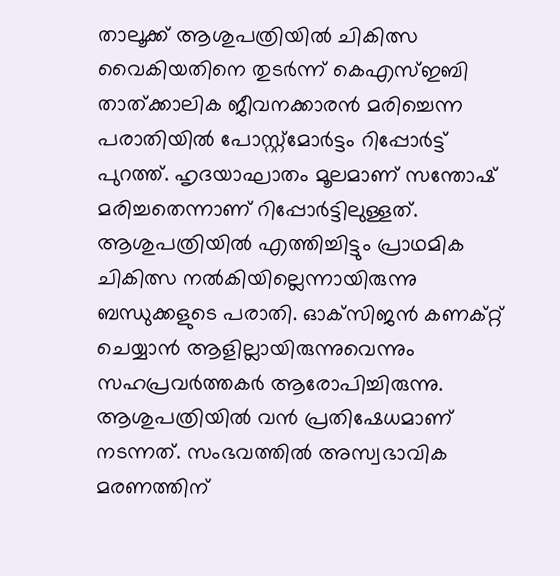താലൂക്ക് ആശുപത്രിയില്‍ ചികിത്സ വൈകിയതിനെ തുടര്‍ന്ന് കെഎസ്ഇബി താത്ക്കാലിക ജീവനക്കാരന്‍ മരിച്ചെന്ന പരാതിയില്‍ പോസ്റ്റ്‌മോര്‍ട്ടം റിപ്പോര്‍ട്ട് പുറത്ത്. ഹൃദയാഘാതം മൂലമാണ് സന്തോഷ് മരിച്ചതെന്നാണ് റിപ്പോര്‍ട്ടിലുള്ളത്. ആശുപത്രിയില്‍ എത്തിച്ചിട്ടും പ്രാഥമിക ചികിത്സ നല്‍കിയില്ലെന്നായിരുന്നു ബന്ധുക്കളുടെ പരാതി. ഓക്‌സിജന്‍ കണക്റ്റ് ചെയ്യാന്‍ ആളില്ലായിരുന്നുവെന്നും സഹപ്രവര്‍ത്തകര്‍ ആരോപിച്ചിരുന്നു. ആശുപത്രിയില്‍ വന്‍ പ്രതിഷേധമാണ് നടന്നത്. സംഭവത്തില്‍ അസ്വഭാവിക മരണത്തിന്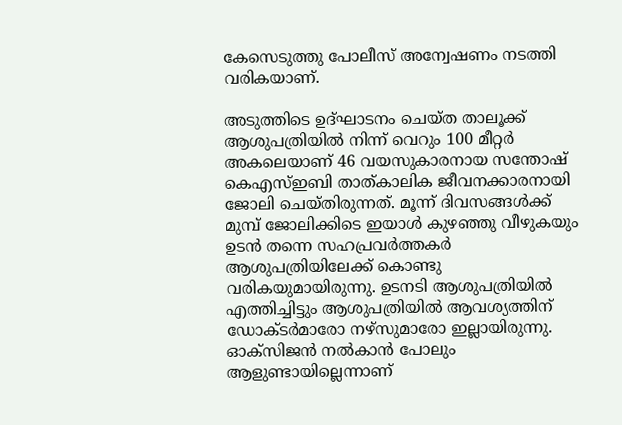കേസെടുത്തു പോലീസ് അന്വേഷണം നടത്തി വരികയാണ്.

അടുത്തിടെ ഉദ്ഘാടനം ചെയ്ത താലൂക്ക് ആശുപത്രിയില്‍ നിന്ന് വെറും 100 മീറ്റര്‍ അകലെയാണ് 46 വയസുകാരനായ സന്തോഷ് കെഎസ്ഇബി താത്കാലിക ജീവനക്കാരനായി ജോലി ചെയ്തിരുന്നത്. മൂന്ന് ദിവസങ്ങള്‍ക്ക് മുമ്പ് ജോലിക്കിടെ ഇയാള്‍ കുഴഞ്ഞു വീഴുകയും ഉടൻ തന്നെ സഹപ്രവര്‍ത്തകര്‍ ആശുപത്രിയിലേക്ക് കൊണ്ടു വരികയുമായിരുന്നു. ഉടനടി ആശുപത്രിയില്‍ എത്തിച്ചിട്ടും ആശുപത്രിയില്‍ ആവശ്യത്തിന് ഡോക്ടര്‍മാരോ നഴ്സുമാരോ ഇല്ലായിരുന്നു. ഓക്സിജന്‍ നല്‍കാന്‍ പോലും ആളുണ്ടായില്ലെന്നാണ്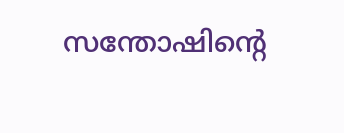സന്തോഷിന്റെ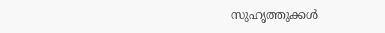സുഹൃത്തുക്കള്‍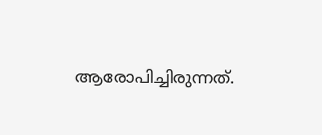ആരോപിച്ചിരുന്നത്.